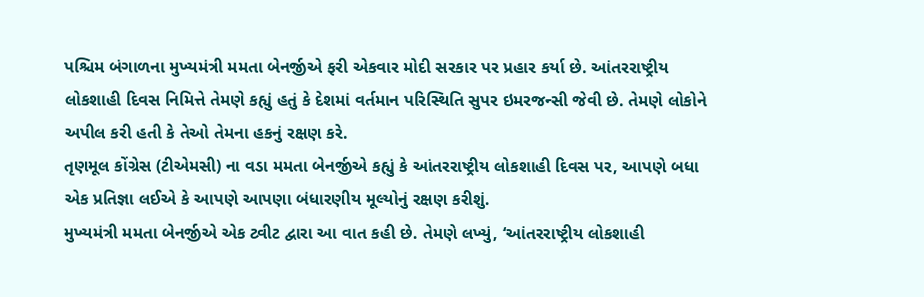પશ્ચિમ બંગાળના મુખ્યમંત્રી મમતા બેનર્જીએ ફરી એકવાર મોદી સરકાર પર પ્રહાર કર્યા છે. આંતરરાષ્ટ્રીય લોકશાહી દિવસ નિમિત્તે તેમણે કહ્યું હતું કે દેશમાં વર્તમાન પરિસ્થિતિ સુપર ઇમરજન્સી જેવી છે. તેમણે લોકોને અપીલ કરી હતી કે તેઓ તેમના હકનું રક્ષણ કરે.
તૃણમૂલ કોંગ્રેસ (ટીએમસી) ના વડા મમતા બેનર્જીએ કહ્યું કે આંતરરાષ્ટ્રીય લોકશાહી દિવસ પર, આપણે બધા એક પ્રતિજ્ઞા લઈએ કે આપણે આપણા બંધારણીય મૂલ્યોનું રક્ષણ કરીશું.
મુખ્યમંત્રી મમતા બેનર્જીએ એક ટ્વીટ દ્વારા આ વાત કહી છે. તેમણે લખ્યું, ‘આંતરરાષ્ટ્રીય લોકશાહી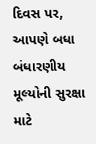દિવસ પર, આપણે બધા બંધારણીય મૂલ્યોની સુરક્ષા માટે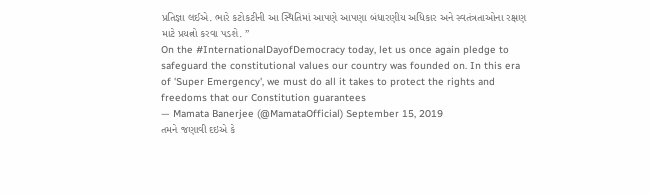પ્રતિજ્ઞા લઈએ. ભારે કટોકટીની આ સ્થિતિમાં આપણે આપણા બંધારણીય અધિકાર અને સ્વતંત્રતાઓના રક્ષણ માટે પ્રયત્નો કરવા પડશે. ”
On the #InternationalDayofDemocracy today, let us once again pledge to safeguard the constitutional values our country was founded on. In this era of 'Super Emergency', we must do all it takes to protect the rights and freedoms that our Constitution guarantees
— Mamata Banerjee (@MamataOfficial) September 15, 2019
તમને જણાવી દઇએ કે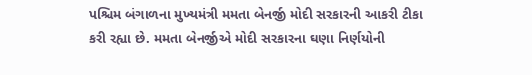પશ્ચિમ બંગાળના મુખ્યમંત્રી મમતા બેનર્જી મોદી સરકારની આકરી ટીકા કરી રહ્યા છે. મમતા બેનર્જીએ મોદી સરકારના ઘણા નિર્ણયોની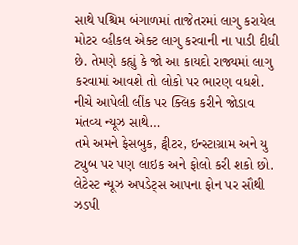સાથે પશ્ચિમ બંગાળમાં તાજેતરમાં લાગુ કરાયેલ મોટર વ્હીકલ એક્ટ લાગુ કરવાની ના પાડી દીધી છે. તેમણે કહ્યું કે જો આ કાયદો રાજ્યમાં લાગુ કરવામાં આવશે તો લોકો પર ભારણ વધશે.
નીચે આપેલી લીંક પર ક્લિક કરીને જોડાવ મંતવ્ય ન્યૂઝ સાથે…
તમે અમને ફેસબુક, ટ્વીટર, ઇન્સ્ટાગ્રામ અને યુ ટ્યુબ પર પણ લાઇક અને ફોલો કરી શકો છો.
લેટેસ્ટ ન્યૂઝ અપડેટ્સ આપના ફોન પર સૌથી ઝડપી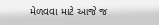મેળવવા માટે આજે જ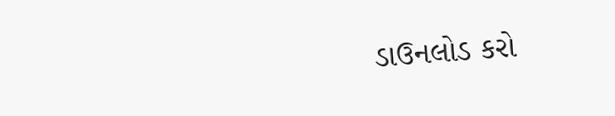ડાઉનલોડ કરો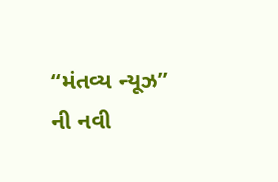“મંતવ્ય ન્યૂઝ” ની નવી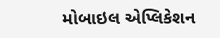મોબાઇલ એપ્લિકેશન